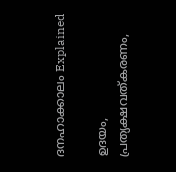ദനഹാക്കാലം Explained

ഉദയം, പ്രത്യക്ഷവത്കരണം,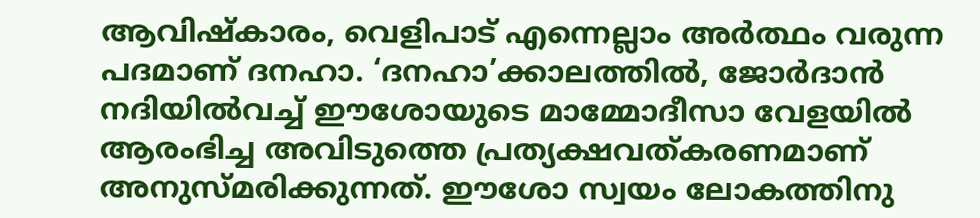ആവിഷ്കാരം, വെളിപാട്‌ എന്നെല്ലാം അര്‍ത്ഥം വരുന്ന പദമാണ്‌ ദനഹാ. ‘ദനഹാ’ക്കാലത്തില്‍, ജോര്‍ദാന്‍ നദിയില്‍വച്ച്‌ ഈശോയുടെ മാമ്മോദീസാ വേളയില്‍ ആരംഭിച്ച അവിടുത്തെ പ്രത്യക്ഷവത്കരണമാണ്‌
അനുസ്മരിക്കുന്നത്‌. ഈശോ സ്വയം ലോകത്തിനു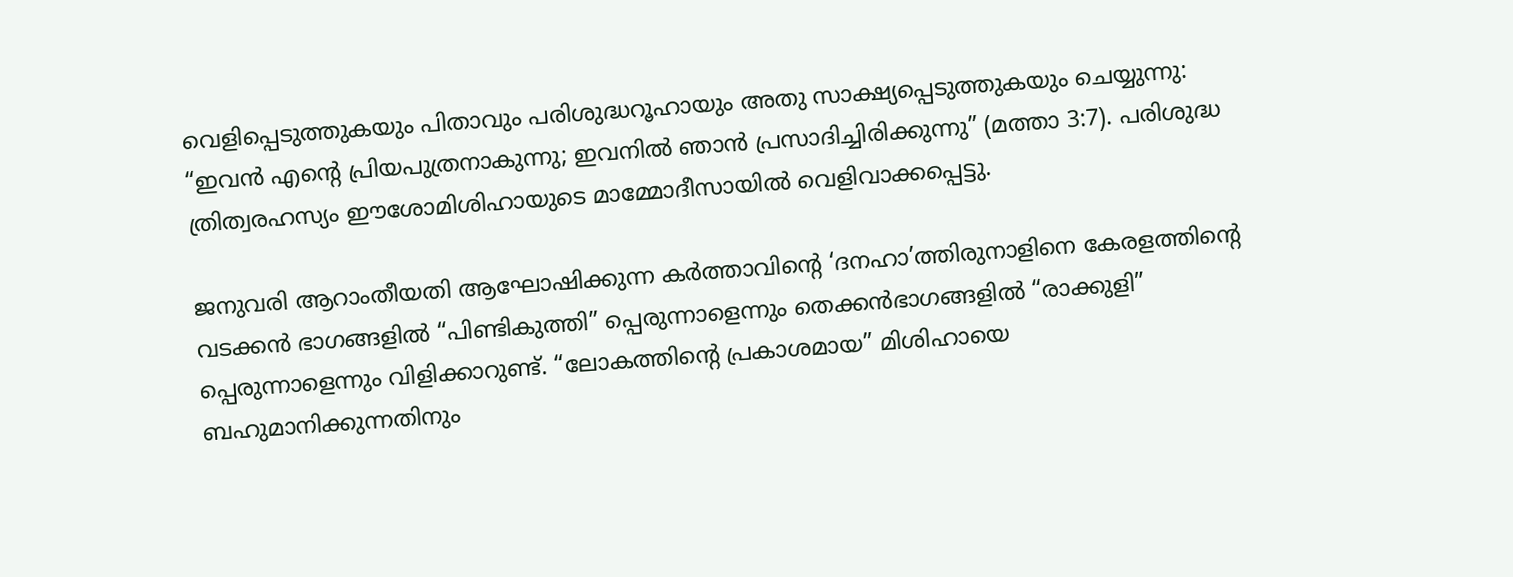വെളിപ്പെടുത്തുകയും പിതാവും പരിശുദ്ധറൂഹായും അതു സാക്ഷ്യപ്പെടുത്തുകയും ചെയ്യുന്നു: “ഇവന്‍ എന്റെ പ്രിയപുത്രനാകുന്നു; ഇവനില്‍ ഞാന്‍ പ്രസാദിച്ചിരിക്കുന്നു” (മത്താ 3:7). പരിശുദ്ധ ത്രിത്വരഹസ്യം ഈശോമിശിഹായുടെ മാമ്മോദീസായില്‍ വെളിവാക്കപ്പെട്ടു.

ജനുവരി ആറാംതീയതി ആഘോഷിക്കുന്ന കര്‍ത്താവിന്റെ ‘ദനഹാ’ത്തിരുനാളിനെ കേരളത്തിന്റെ വടക്കന്‍ ഭാഗങ്ങളില്‍ “പിണ്ടികുത്തി” പ്പെരുന്നാളെന്നും തെക്കന്‍ഭാഗങ്ങളില്‍ “രാക്കുളി” പ്പെരുന്നാളെന്നും വിളിക്കാറുണ്ട്‌. “ലോകത്തിന്റെ പ്രകാശമായ” മിശിഹായെ ബഹുമാനിക്കുന്നതിനും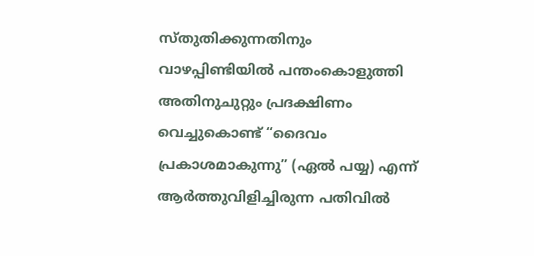സ്തുതിക്കുന്നതിനും വാഴപ്പിണ്ടിയില്‍ പന്തംകൊളുത്തി അതിനുചുറ്റും പ്രദക്ഷിണം വെച്ചുകൊണ്ട്‌ “ദൈവം പ്രകാശമാകുന്നു” (ഏല്‍ പയ്യ) എന്ന്‌ ആര്‍ത്തുവിളിച്ചിരുന്ന പതിവില്‍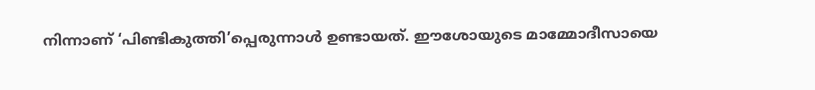നിന്നാണ്‌ ‘പിണ്ടികുത്തി’പ്പെരുന്നാള്‍ ഉണ്ടായത്‌. ഈശോയുടെ മാമ്മോദീസായെ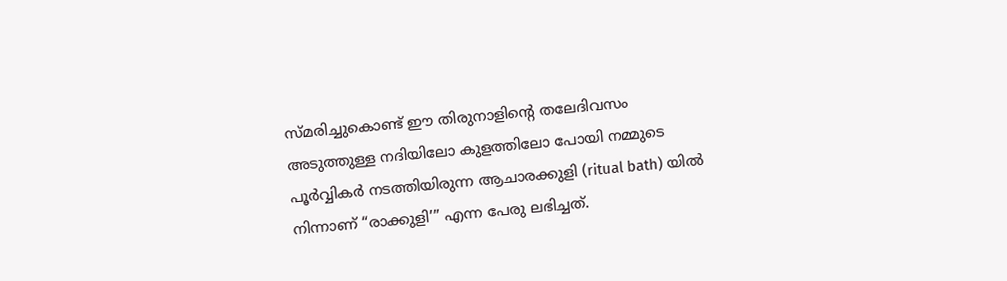സ്മരിച്ചുകൊണ്ട്‌ ഈ തിരുനാളിന്റെ തലേദിവസം അടുത്തുള്ള നദിയിലോ കുളത്തിലോ പോയി നമ്മുടെ പൂര്‍വ്വികര്‍ നടത്തിയിരുന്ന ആചാരക്കുളി (ritual bath) യില്‍ നിന്നാണ്‌ “രാക്കുളി’” എന്ന പേരു ലഭിച്ചത്‌.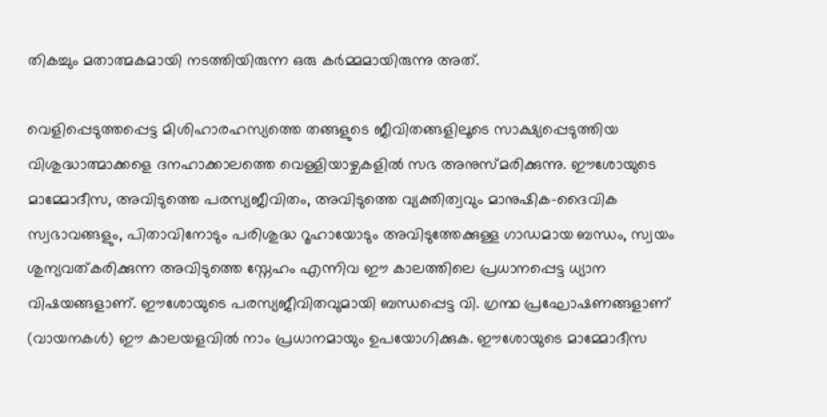തികച്ചും മതാത്മകമായി നടത്തിയിരുന്ന ഒരു കര്‍മ്മമായിരുന്നു അത്‌.

വെളിപ്പെടുത്തപ്പെട്ട മിശിഹാരഹസ്യത്തെ തങ്ങളുടെ ജീവിതങ്ങളിലൂടെ സാക്ഷ്യപ്പെടുത്തിയ വിശുദ്ധാത്മാക്കളെ ദനഹാക്കാലത്തെ വെള്ളിയാഴ്ചകളില്‍ സഭ അനുസ്മരിക്കുന്നു. ഈശോയുടെ മാമ്മോദീസ, അവിടുത്തെ പരസ്യജീവിതം, അവിടുത്തെ വ്യക്തിത്വവും മാനുഷിക-ദൈവിക സ്വഭാവങ്ങളും, പിതാവിനോടും പരിശുദ്ധ റൂഹായോടും അവിടുത്തേക്കുള്ള ഗാഡമായ ബന്ധം, സ്വയം ശുന്യവത്കരിക്കുന്ന അവിടുത്തെ സ്നേഹം എന്നിവ ഈ കാലത്തിലെ പ്രധാനപ്പെട്ട ധ്യാന വിഷയങ്ങളാണ്‌. ഈശോയുടെ പരസ്യജീവിതവുമായി ബന്ധപ്പെട്ട വി. ഗ്രന്ഥ പ്രഘോഷണങ്ങളാണ്‌ (വായനകള്‍) ഈ കാലയളവില്‍ നാം പ്രധാനമായും ഉപയോഗിക്കുക. ഈശോയുടെ മാമ്മോദീസ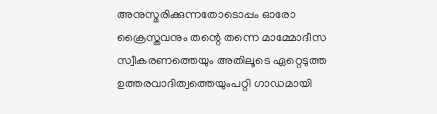അനുസ്മരിക്കുന്നതോടൊപ്പം ഓരോ ക്രൈസ്തവനും തന്റെ തന്നെ മാമ്മോദീസ സ്വീകരണത്തെയും അതിലൂടെ ഏറ്റെടുത്ത ഉത്തരവാദിത്വത്തെയുംപറ്റി ഗാഡമായി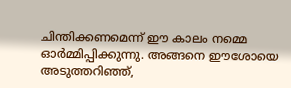ചിന്തിക്കണമെന്ന്‌ ഈ കാലം നമ്മെ ഓര്‍മ്മിപ്പിക്കുന്നു. അങ്ങനെ ഈശോയെ അടുത്തറിഞ്ഞ്‌,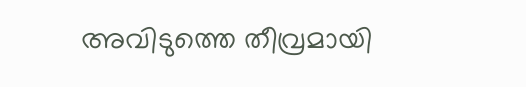അവിടുത്തെ തീവ്രമായി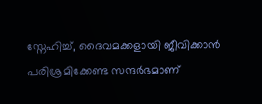സ്നേഹിച്ച്‌, ദൈവമക്കളായി ജീവിക്കാന്‍ പരിശ്രമിക്കേണ്ട സന്ദര്‍ഭമാണ്‌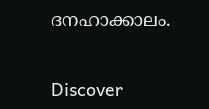ദനഹാക്കാലം.


Discover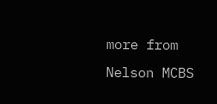more from Nelson MCBS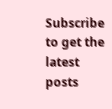Subscribe to get the latest posts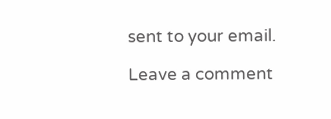sent to your email.

Leave a comment